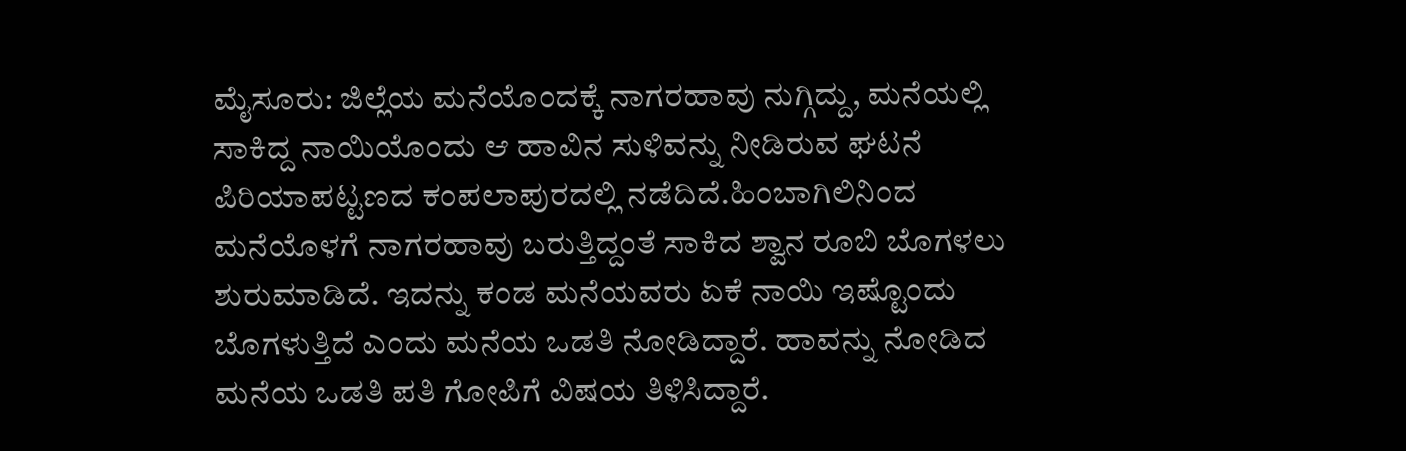ಮೈಸೂರು: ಜಿಲ್ಲೆಯ ಮನೆಯೊಂದಕ್ಕೆ ನಾಗರಹಾವು ನುಗ್ಗಿದ್ದು, ಮನೆಯಲ್ಲಿ ಸಾಕಿದ್ದ ನಾಯಿಯೊಂದು ಆ ಹಾವಿನ ಸುಳಿವನ್ನು ನೀಡಿರುವ ಘಟನೆ ಪಿರಿಯಾಪಟ್ಟಣದ ಕಂಪಲಾಪುರದಲ್ಲಿ ನಡೆದಿದೆ.ಹಿಂಬಾಗಿಲಿನಿಂದ ಮನೆಯೊಳಗೆ ನಾಗರಹಾವು ಬರುತ್ತಿದ್ದಂತೆ ಸಾಕಿದ ಶ್ವಾನ ರೂಬಿ ಬೊಗಳಲು ಶುರುಮಾಡಿದೆ. ಇದನ್ನು ಕಂಡ ಮನೆಯವರು ಏಕೆ ನಾಯಿ ಇಷ್ಟೊಂದು ಬೊಗಳುತ್ತಿದೆ ಎಂದು ಮನೆಯ ಒಡತಿ ನೋಡಿದ್ದಾರೆ. ಹಾವನ್ನು ನೋಡಿದ ಮನೆಯ ಒಡತಿ ಪತಿ ಗೋಪಿಗೆ ವಿಷಯ ತಿಳಿಸಿದ್ದಾರೆ.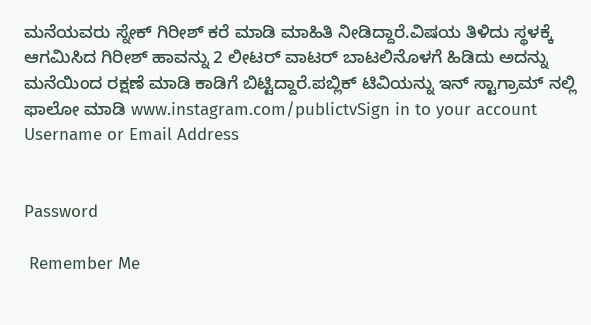ಮನೆಯವರು ಸ್ನೇಕ್ ಗಿರೀಶ್ ಕರೆ ಮಾಡಿ ಮಾಹಿತಿ ನೀಡಿದ್ದಾರೆ.ವಿಷಯ ತಿಳಿದು ಸ್ಥಳಕ್ಕೆ ಆಗಮಿಸಿದ ಗಿರೀಶ್ ಹಾವನ್ನು 2 ಲೀಟರ್ ವಾಟರ್ ಬಾಟಲಿನೊಳಗೆ ಹಿಡಿದು ಅದನ್ನು ಮನೆಯಿಂದ ರಕ್ಷಣೆ ಮಾಡಿ ಕಾಡಿಗೆ ಬಿಟ್ಟಿದ್ದಾರೆ.ಪಬ್ಲಿಕ್ ಟಿವಿಯನ್ನು ಇನ್ ಸ್ಟಾಗ್ರಾಮ್ ನಲ್ಲಿ ಫಾಲೋ ಮಾಡಿ www.instagram.com/publictvSign in to your account
Username or Email Address


Password

 Remember Me